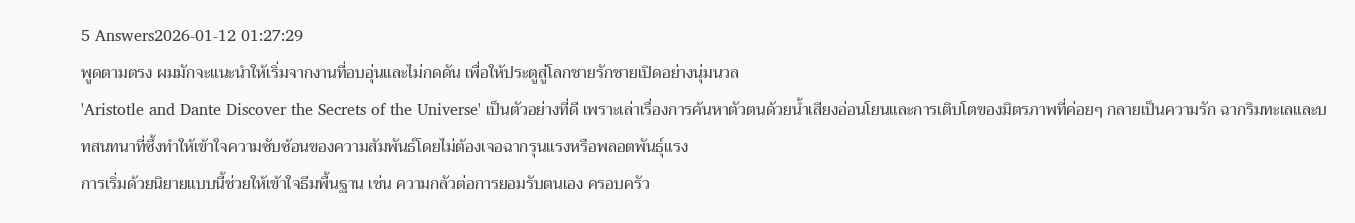5 Answers2026-01-12 01:27:29
พูดตามตรง ผมมักจะแนะนำให้เริ่มจากงานที่อบอุ่นและไม่กดดัน เพื่อให้ประตูสู่โลกชายรักชายเปิดอย่างนุ่มนวล
'Aristotle and Dante Discover the Secrets of the Universe' เป็นตัวอย่างที่ดี เพราะเล่าเรื่องการค้นหาตัวตนด้วยน้ำเสียงอ่อนโยนและการเติบโตของมิตรภาพที่ค่อยๆ กลายเป็นความรัก ฉากริมทะเลและบทสนทนาที่ซึ้งทำให้เข้าใจความซับซ้อนของความสัมพันธ์โดยไม่ต้องเจอฉากรุนแรงหรือพลอตพันธุ์แรง
การเริ่มด้วยนิยายแบบนี้ช่วยให้เข้าใจธีมพื้นฐาน เช่น ความกลัวต่อการยอมรับตนเอง ครอบครัว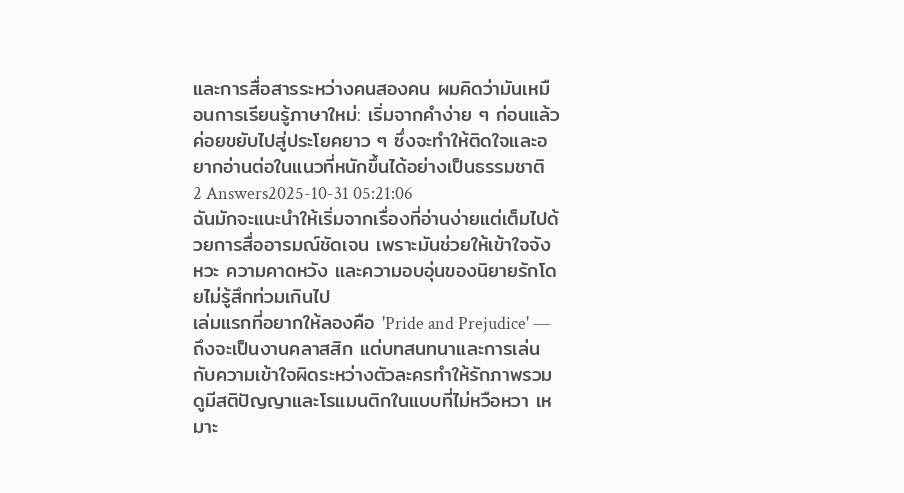และการสื่อสารระหว่างคนสองคน ผมคิดว่ามันเหมือนการเรียนรู้ภาษาใหม่: เริ่มจากคำง่าย ๆ ก่อนแล้วค่อยขยับไปสู่ประโยคยาว ๆ ซึ่งจะทำให้ติดใจและอยากอ่านต่อในแนวที่หนักขึ้นได้อย่างเป็นธรรมชาติ
2 Answers2025-10-31 05:21:06
ฉันมักจะแนะนำให้เริ่มจากเรื่องที่อ่านง่ายแต่เต็มไปด้วยการสื่ออารมณ์ชัดเจน เพราะมันช่วยให้เข้าใจจังหวะ ความคาดหวัง และความอบอุ่นของนิยายรักโดยไม่รู้สึกท่วมเกินไป
เล่มแรกที่อยากให้ลองคือ 'Pride and Prejudice' — ถึงจะเป็นงานคลาสสิก แต่บทสนทนาและการเล่นกับความเข้าใจผิดระหว่างตัวละครทำให้รักภาพรวมดูมีสติปัญญาและโรแมนติกในแบบที่ไม่หวือหวา เหมาะ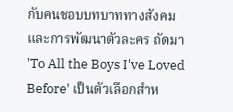กับคนชอบบทบาททางสังคมและการพัฒนาตัวละคร ถัดมา 'To All the Boys I've Loved Before' เป็นตัวเลือกสำห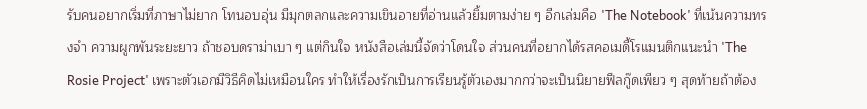รับคนอยากเริ่มที่ภาษาไม่ยาก โทนอบอุ่น มีมุกตลกและความเขินอายที่อ่านแล้วยิ้มตามง่าย ๆ อีกเล่มคือ 'The Notebook' ที่เน้นความทรงจำ ความผูกพันระยะยาว ถ้าชอบดราม่าเบา ๆ แต่กินใจ หนังสือเล่มนี้จัดว่าโดนใจ ส่วนคนที่อยากได้รสคอเมดี้โรแมนติกแนะนำ 'The Rosie Project' เพราะตัวเอกมีวิธีคิดไม่เหมือนใคร ทำให้เรื่องรักเป็นการเรียนรู้ตัวเองมากกว่าจะเป็นนิยายฟีลกู๊ดเพียว ๆ สุดท้ายถ้าต้อง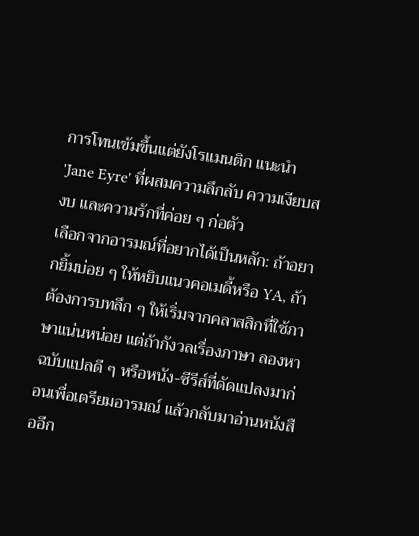การโทนเข้มขึ้นแต่ยังโรแมนติก แนะนำ 'Jane Eyre' ที่ผสมความลึกลับ ความเงียบสงบ และความรักที่ค่อย ๆ ก่อตัว
เลือกจากอารมณ์ที่อยากได้เป็นหลัก: ถ้าอยากยิ้มบ่อย ๆ ให้หยิบแนวคอเมดี้หรือ YA, ถ้าต้องการบทลึก ๆ ให้เริ่มจากคลาสสิกที่ใช้ภาษาแน่นหน่อย แต่ถ้ากังวลเรื่องภาษา ลองหาฉบับแปลดี ๆ หรือหนัง-ซีรีส์ที่ดัดแปลงมาก่อนเพื่อเตรียมอารมณ์ แล้วกลับมาอ่านหนังสืออีก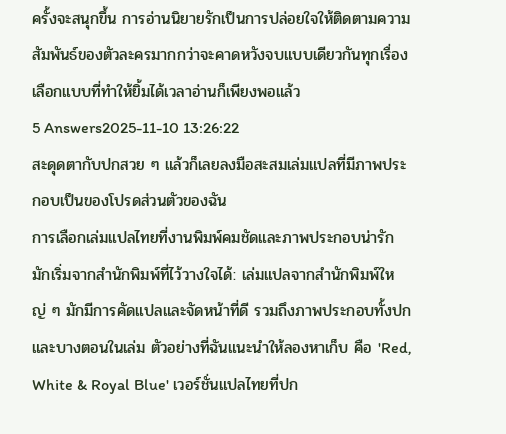ครั้งจะสนุกขึ้น การอ่านนิยายรักเป็นการปล่อยใจให้ติดตามความสัมพันธ์ของตัวละครมากกว่าจะคาดหวังจบแบบเดียวกันทุกเรื่อง เลือกแบบที่ทำให้ยิ้มได้เวลาอ่านก็เพียงพอแล้ว
5 Answers2025-11-10 13:26:22
สะดุดตากับปกสวย ๆ แล้วก็เลยลงมือสะสมเล่มแปลที่มีภาพประกอบเป็นของโปรดส่วนตัวของฉัน
การเลือกเล่มแปลไทยที่งานพิมพ์คมชัดและภาพประกอบน่ารัก มักเริ่มจากสำนักพิมพ์ที่ไว้วางใจได้: เล่มแปลจากสำนักพิมพ์ใหญ่ ๆ มักมีการคัดแปลและจัดหน้าที่ดี รวมถึงภาพประกอบทั้งปกและบางตอนในเล่ม ตัวอย่างที่ฉันแนะนำให้ลองหาเก็บ คือ 'Red, White & Royal Blue' เวอร์ชั่นแปลไทยที่ปก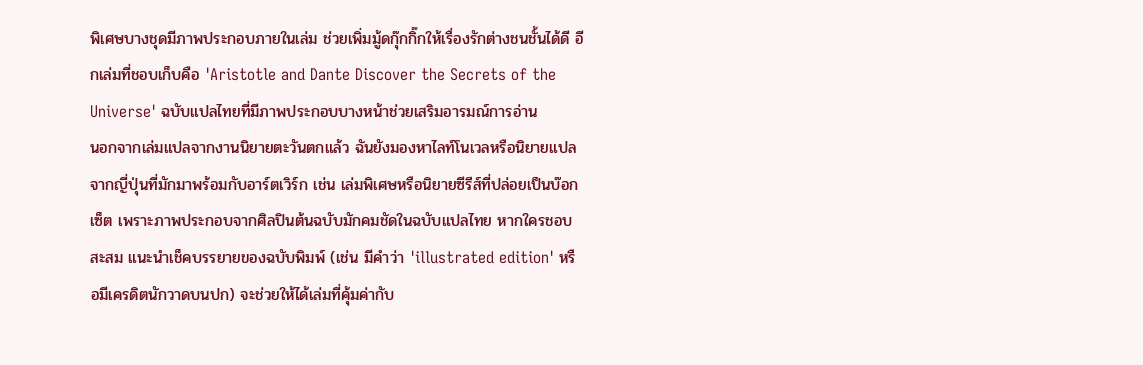พิเศษบางชุดมีภาพประกอบภายในเล่ม ช่วยเพิ่มมู้ดกุ๊กกิ๊กให้เรื่องรักต่างชนชั้นได้ดี อีกเล่มที่ชอบเก็บคือ 'Aristotle and Dante Discover the Secrets of the Universe' ฉบับแปลไทยที่มีภาพประกอบบางหน้าช่วยเสริมอารมณ์การอ่าน
นอกจากเล่มแปลจากงานนิยายตะวันตกแล้ว ฉันยังมองหาไลท์โนเวลหรือนิยายแปลจากญี่ปุ่นที่มักมาพร้อมกับอาร์ตเวิร์ก เช่น เล่มพิเศษหรือนิยายซีรีส์ที่ปล่อยเป็นบ๊อกเซ็ต เพราะภาพประกอบจากศิลปินต้นฉบับมักคมชัดในฉบับแปลไทย หากใครชอบสะสม แนะนำเช็คบรรยายของฉบับพิมพ์ (เช่น มีคำว่า 'illustrated edition' หรือมีเครดิตนักวาดบนปก) จะช่วยให้ได้เล่มที่คุ้มค่ากับ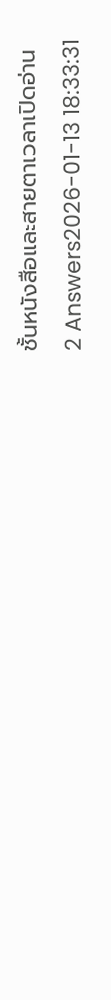ชั้นหนังสือและสายตาเวลาเปิดอ่าน
2 Answers2026-01-13 18:33:31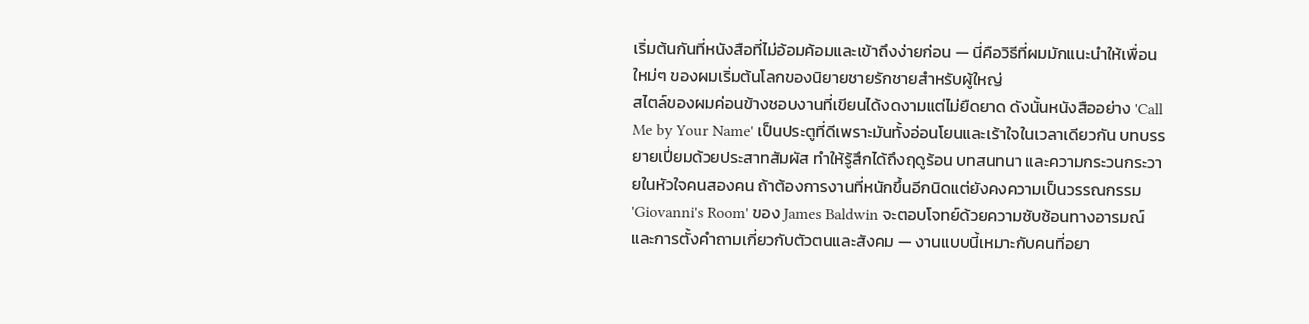เริ่มต้นกันที่หนังสือที่ไม่อ้อมค้อมและเข้าถึงง่ายก่อน — นี่คือวิธีที่ผมมักแนะนำให้เพื่อนใหม่ๆ ของผมเริ่มต้นโลกของนิยายชายรักชายสำหรับผู้ใหญ่
สไตล์ของผมค่อนข้างชอบงานที่เขียนได้งดงามแต่ไม่ยืดยาด ดังนั้นหนังสืออย่าง 'Call Me by Your Name' เป็นประตูที่ดีเพราะมันทั้งอ่อนโยนและเร้าใจในเวลาเดียวกัน บทบรรยายเปี่ยมด้วยประสาทสัมผัส ทำให้รู้สึกได้ถึงฤดูร้อน บทสนทนา และความกระวนกระวายในหัวใจคนสองคน ถ้าต้องการงานที่หนักขึ้นอีกนิดแต่ยังคงความเป็นวรรณกรรม 'Giovanni's Room' ของ James Baldwin จะตอบโจทย์ด้วยความซับซ้อนทางอารมณ์และการตั้งคำถามเกี่ยวกับตัวตนและสังคม — งานแบบนี้เหมาะกับคนที่อยา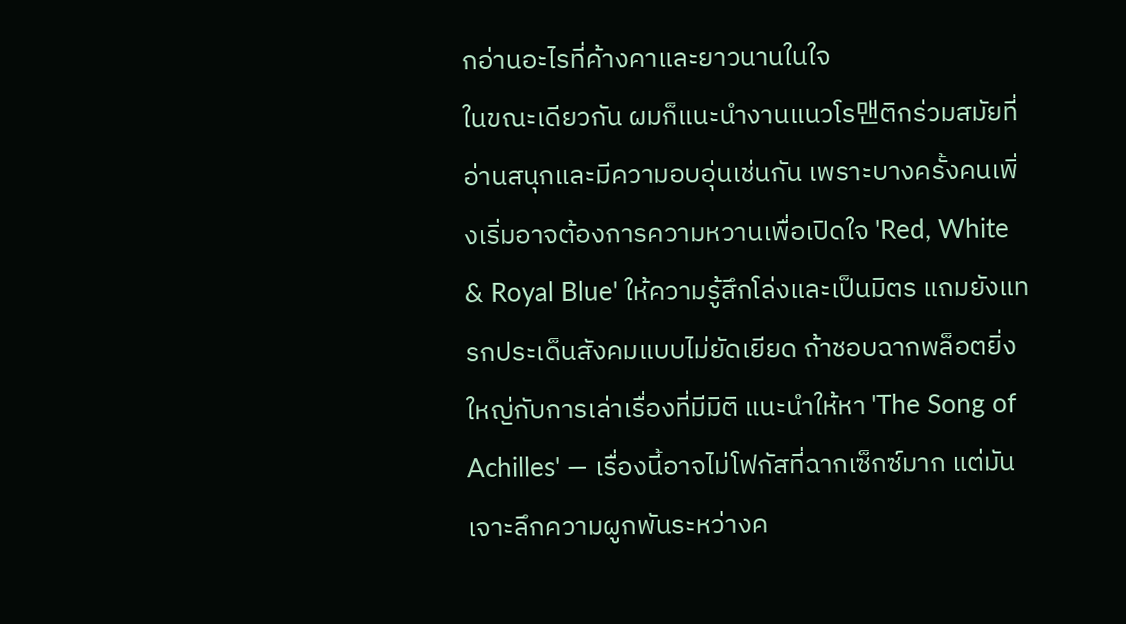กอ่านอะไรที่ค้างคาและยาวนานในใจ
ในขณะเดียวกัน ผมก็แนะนำงานแนวโร맨ติกร่วมสมัยที่อ่านสนุกและมีความอบอุ่นเช่นกัน เพราะบางครั้งคนเพิ่งเริ่มอาจต้องการความหวานเพื่อเปิดใจ 'Red, White & Royal Blue' ให้ความรู้สึกโล่งและเป็นมิตร แถมยังแทรกประเด็นสังคมแบบไม่ยัดเยียด ถ้าชอบฉากพล็อตยิ่งใหญ่กับการเล่าเรื่องที่มีมิติ แนะนำให้หา 'The Song of Achilles' — เรื่องนี้อาจไม่โฟกัสที่ฉากเซ็กซ์มาก แต่มันเจาะลึกความผูกพันระหว่างค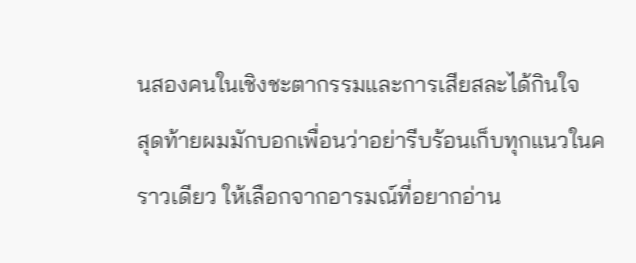นสองคนในเชิงชะตากรรมและการเสียสละได้กินใจ
สุดท้ายผมมักบอกเพื่อนว่าอย่ารีบร้อนเก็บทุกแนวในคราวเดียว ให้เลือกจากอารมณ์ที่อยากอ่าน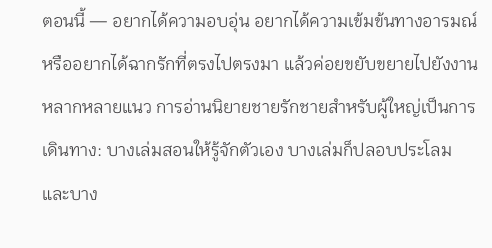ตอนนี้ — อยากได้ความอบอุ่น อยากได้ความเข้มข้นทางอารมณ์ หรืออยากได้ฉากรักที่ตรงไปตรงมา แล้วค่อยขยับขยายไปยังงานหลากหลายแนว การอ่านนิยายชายรักชายสำหรับผู้ใหญ่เป็นการเดินทาง: บางเล่มสอนให้รู้จักตัวเอง บางเล่มก็ปลอบประโลม และบาง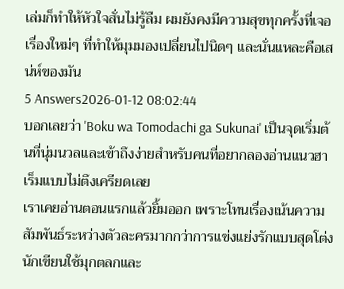เล่มก็ทำให้หัวใจสั่นไม่รู้ลืม ผมยังคงมีความสุขทุกครั้งที่เจอเรื่องใหม่ๆ ที่ทำให้มุมมองเปลี่ยนไปนิดๆ และนั่นแหละคือเสน่ห์ของมัน
5 Answers2026-01-12 08:02:44
บอกเลยว่า 'Boku wa Tomodachi ga Sukunai' เป็นจุดเริ่มต้นที่นุ่มนวลและเข้าถึงง่ายสำหรับคนที่อยากลองอ่านแนวฮาเร็มแบบไม่ตึงเครียดเลย
เราเคยอ่านตอนแรกแล้วยิ้มออก เพราะโทนเรื่องเน้นความสัมพันธ์ระหว่างตัวละครมากกว่าการแข่งแย่งรักแบบสุดโต่ง นักเขียนใช้มุกตลกและ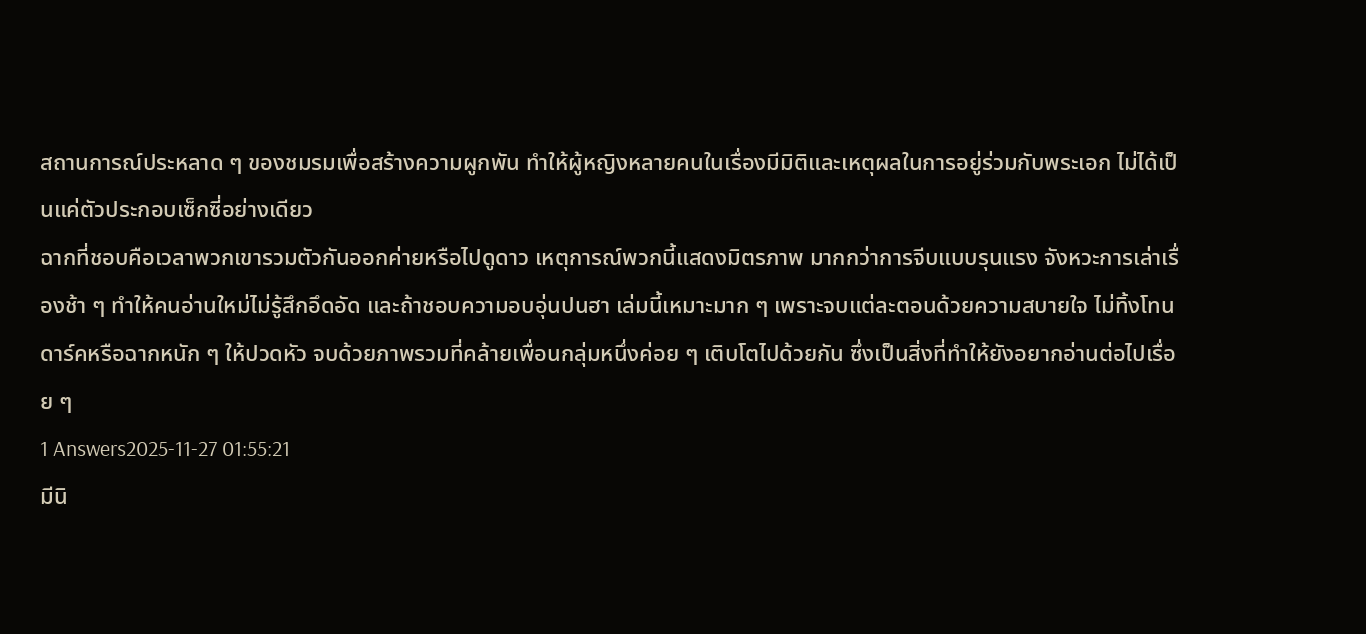สถานการณ์ประหลาด ๆ ของชมรมเพื่อสร้างความผูกพัน ทำให้ผู้หญิงหลายคนในเรื่องมีมิติและเหตุผลในการอยู่ร่วมกับพระเอก ไม่ได้เป็นแค่ตัวประกอบเซ็กซี่อย่างเดียว
ฉากที่ชอบคือเวลาพวกเขารวมตัวกันออกค่ายหรือไปดูดาว เหตุการณ์พวกนี้แสดงมิตรภาพ มากกว่าการจีบแบบรุนแรง จังหวะการเล่าเรื่องช้า ๆ ทำให้คนอ่านใหม่ไม่รู้สึกอึดอัด และถ้าชอบความอบอุ่นปนฮา เล่มนี้เหมาะมาก ๆ เพราะจบแต่ละตอนด้วยความสบายใจ ไม่ทิ้งโทนดาร์คหรือฉากหนัก ๆ ให้ปวดหัว จบด้วยภาพรวมที่คล้ายเพื่อนกลุ่มหนึ่งค่อย ๆ เติบโตไปด้วยกัน ซึ่งเป็นสิ่งที่ทำให้ยังอยากอ่านต่อไปเรื่อย ๆ
1 Answers2025-11-27 01:55:21
มีนิ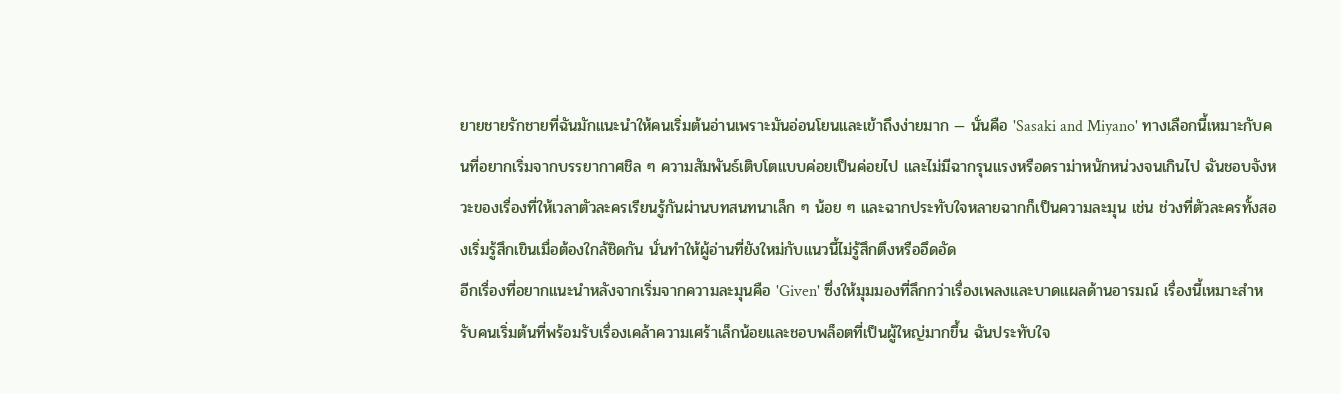ยายชายรักชายที่ฉันมักแนะนำให้คนเริ่มต้นอ่านเพราะมันอ่อนโยนและเข้าถึงง่ายมาก — นั่นคือ 'Sasaki and Miyano' ทางเลือกนี้เหมาะกับคนที่อยากเริ่มจากบรรยากาศชิล ๆ ความสัมพันธ์เติบโตแบบค่อยเป็นค่อยไป และไม่มีฉากรุนแรงหรือดราม่าหนักหน่วงจนเกินไป ฉันชอบจังหวะของเรื่องที่ให้เวลาตัวละครเรียนรู้กันผ่านบทสนทนาเล็ก ๆ น้อย ๆ และฉากประทับใจหลายฉากก็เป็นความละมุน เช่น ช่วงที่ตัวละครทั้งสองเริ่มรู้สึกเขินเมื่อต้องใกล้ชิดกัน นั่นทำให้ผู้อ่านที่ยังใหม่กับแนวนี้ไม่รู้สึกตึงหรืออึดอัด
อีกเรื่องที่อยากแนะนำหลังจากเริ่มจากความละมุนคือ 'Given' ซึ่งให้มุมมองที่ลึกกว่าเรื่องเพลงและบาดแผลด้านอารมณ์ เรื่องนี้เหมาะสำหรับคนเริ่มต้นที่พร้อมรับเรื่องเคล้าความเศร้าเล็กน้อยและชอบพล็อตที่เป็นผู้ใหญ่มากขึ้น ฉันประทับใจ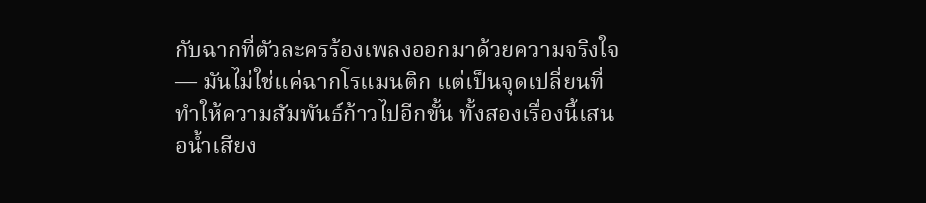กับฉากที่ตัวละครร้องเพลงออกมาด้วยความจริงใจ — มันไม่ใช่แค่ฉากโรแมนติก แต่เป็นจุดเปลี่ยนที่ทำให้ความสัมพันธ์ก้าวไปอีกขั้น ทั้งสองเรื่องนี้เสนอน้ำเสียง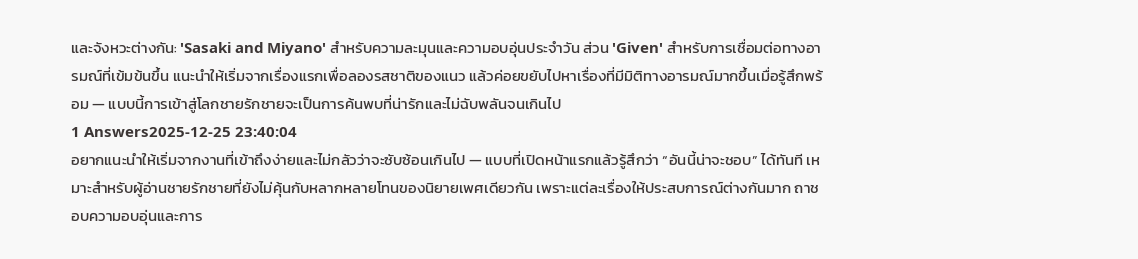และจังหวะต่างกัน: 'Sasaki and Miyano' สำหรับความละมุนและความอบอุ่นประจำวัน ส่วน 'Given' สำหรับการเชื่อมต่อทางอารมณ์ที่เข้มข้นขึ้น แนะนำให้เริ่มจากเรื่องแรกเพื่อลองรสชาติของแนว แล้วค่อยขยับไปหาเรื่องที่มีมิติทางอารมณ์มากขึ้นเมื่อรู้สึกพร้อม — แบบนี้การเข้าสู่โลกชายรักชายจะเป็นการค้นพบที่น่ารักและไม่ฉับพลันจนเกินไป
1 Answers2025-12-25 23:40:04
อยากแนะนำให้เริ่มจากงานที่เข้าถึงง่ายและไม่กลัวว่าจะซับซ้อนเกินไป — แบบที่เปิดหน้าแรกแล้วรู้สึกว่า “อันนี้น่าจะชอบ” ได้ทันที เหมาะสำหรับผู้อ่านชายรักชายที่ยังไม่คุ้นกับหลากหลายโทนของนิยายเพศเดียวกัน เพราะแต่ละเรื่องให้ประสบการณ์ต่างกันมาก ถาชอบความอบอุ่นและการ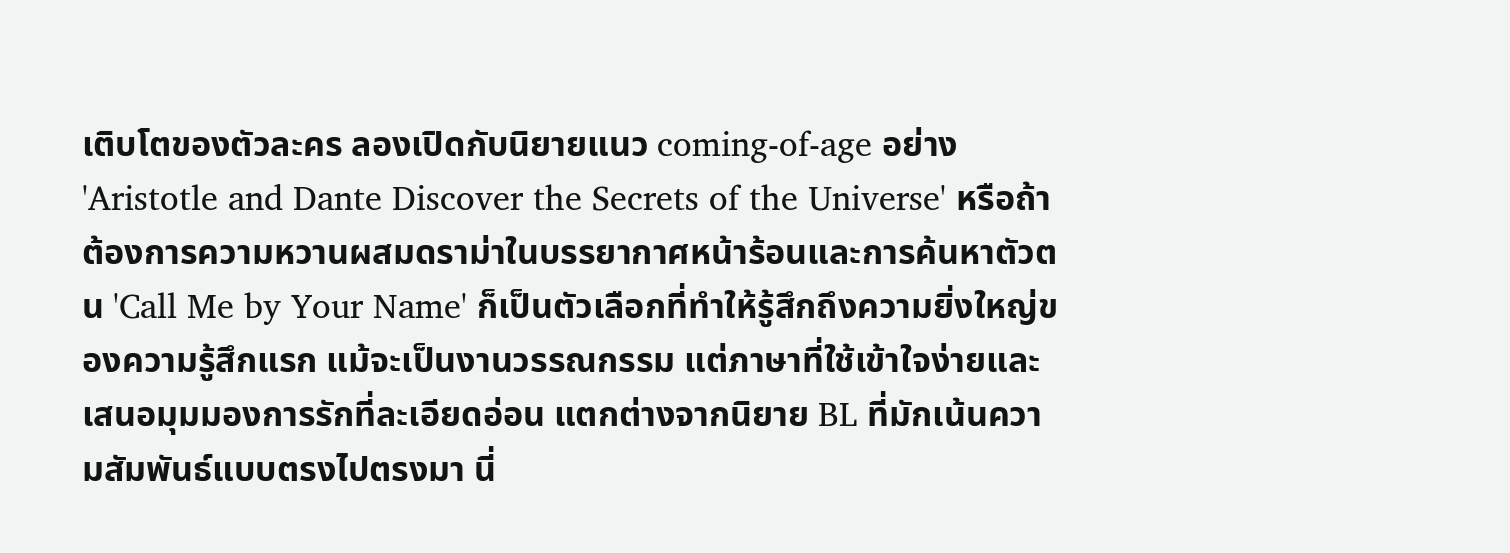เติบโตของตัวละคร ลองเปิดกับนิยายแนว coming-of-age อย่าง 'Aristotle and Dante Discover the Secrets of the Universe' หรือถ้าต้องการความหวานผสมดราม่าในบรรยากาศหน้าร้อนและการค้นหาตัวตน 'Call Me by Your Name' ก็เป็นตัวเลือกที่ทำให้รู้สึกถึงความยิ่งใหญ่ของความรู้สึกแรก แม้จะเป็นงานวรรณกรรม แต่ภาษาที่ใช้เข้าใจง่ายและเสนอมุมมองการรักที่ละเอียดอ่อน แตกต่างจากนิยาย BL ที่มักเน้นความสัมพันธ์แบบตรงไปตรงมา นี่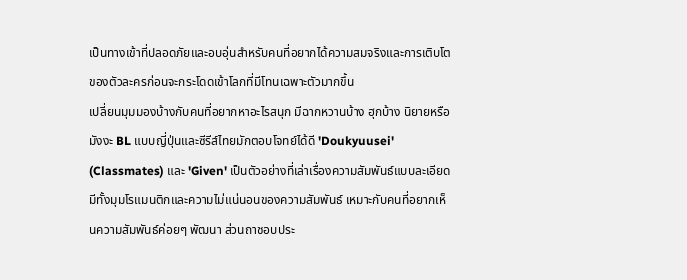เป็นทางเข้าที่ปลอดภัยและอบอุ่นสำหรับคนที่อยากได้ความสมจริงและการเติบโตของตัวละครก่อนจะกระโดดเข้าโลกที่มีโทนเฉพาะตัวมากขึ้น
เปลี่ยนมุมมองบ้างกับคนที่อยากหาอะไรสนุก มีฉากหวานบ้าง ฮุกบ้าง นิยายหรือมังงะ BL แบบญี่ปุ่นและซีรีส์ไทยมักตอบโจทย์ได้ดี 'Doukyuusei' (Classmates) และ 'Given' เป็นตัวอย่างที่เล่าเรื่องความสัมพันธ์แบบละเอียด มีทั้งมุมโรแมนติกและความไม่แน่นอนของความสัมพันธ์ เหมาะกับคนที่อยากเห็นความสัมพันธ์ค่อยๆ พัฒนา ส่วนถาชอบประ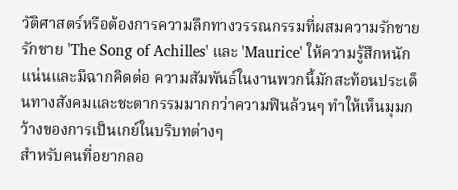วัติศาสตร์หรือต้องการความลึกทางวรรณกรรมที่ผสมความรักชายรักชาย 'The Song of Achilles' และ 'Maurice' ให้ความรู้สึกหนักแน่นและมีฉากคิดต่อ ความสัมพันธ์ในงานพวกนี้มักสะท้อนประเด็นทางสังคมและชะตากรรมมากกว่าความฟินล้วนๆ ทำให้เห็นมุมกว้างของการเป็นเกย์ในบริบทต่างๆ
สำหรับคนที่อยากลอ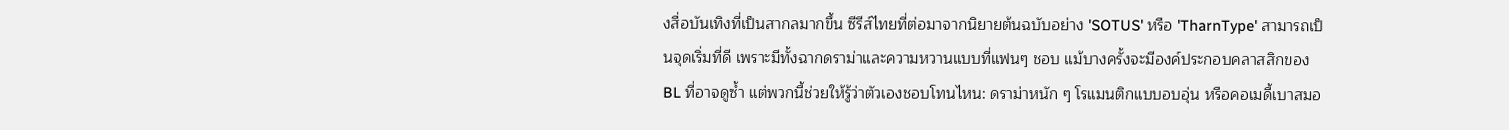งสื่อบันเทิงที่เป็นสากลมากขึ้น ซีรีส์ไทยที่ต่อมาจากนิยายต้นฉบับอย่าง 'SOTUS' หรือ 'TharnType' สามารถเป็นจุดเริ่มที่ดี เพราะมีทั้งฉากดราม่าและความหวานแบบที่แฟนๆ ชอบ แม้บางครั้งจะมีองค์ประกอบคลาสสิกของ BL ที่อาจดูซ้ำ แต่พวกนี้ช่วยให้รู้ว่าตัวเองชอบโทนไหน: ดราม่าหนัก ๆ โรแมนติกแบบอบอุ่น หรือคอเมดี้เบาสมอ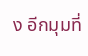ง อีกมุมที่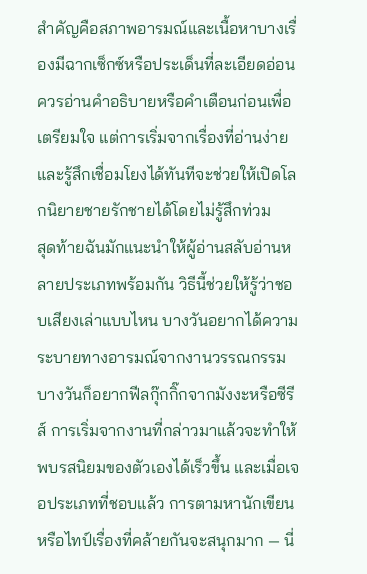สำคัญคือสภาพอารมณ์และเนื้อหาบางเรื่องมีฉากเซ็กซ์หรือประเด็นที่ละเอียดอ่อน ควรอ่านคำอธิบายหรือคำเตือนก่อนเพื่อเตรียมใจ แต่การเริ่มจากเรื่องที่อ่านง่ายและรู้สึกเชื่อมโยงได้ทันทีจะช่วยให้เปิดโลกนิยายชายรักชายได้โดยไม่รู้สึกท่วม
สุดท้ายฉันมักแนะนำให้ผู้อ่านสลับอ่านหลายประเภทพร้อมกัน วิธีนี้ช่วยให้รู้ว่าชอบเสียงเล่าแบบไหน บางวันอยากได้ความระบายทางอารมณ์จากงานวรรณกรรม บางวันก็อยากฟีลกุ๊กกิ๊กจากมังงะหรือซีรีส์ การเริ่มจากงานที่กล่าวมาแล้วจะทำให้พบรสนิยมของตัวเองได้เร็วขึ้น และเมื่อเจอประเภทที่ชอบแล้ว การตามหานักเขียนหรือไทป์เรื่องที่คล้ายกันจะสนุกมาก — นี่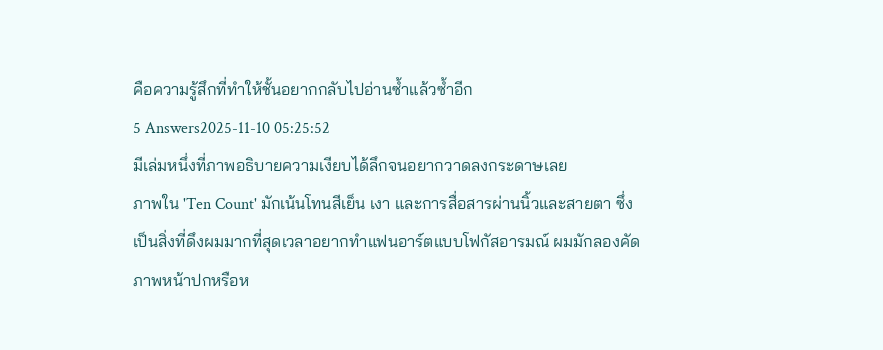คือความรู้สึกที่ทำให้ชั้นอยากกลับไปอ่านซ้ำแล้วซ้ำอีก
5 Answers2025-11-10 05:25:52
มีเล่มหนึ่งที่ภาพอธิบายความเงียบได้ลึกจนอยากวาดลงกระดาษเลย
ภาพใน 'Ten Count' มักเน้นโทนสีเย็น เงา และการสื่อสารผ่านนิ้วและสายตา ซึ่งเป็นสิ่งที่ดึงผมมากที่สุดเวลาอยากทำแฟนอาร์ตแบบโฟกัสอารมณ์ ผมมักลองคัดภาพหน้าปกหรือห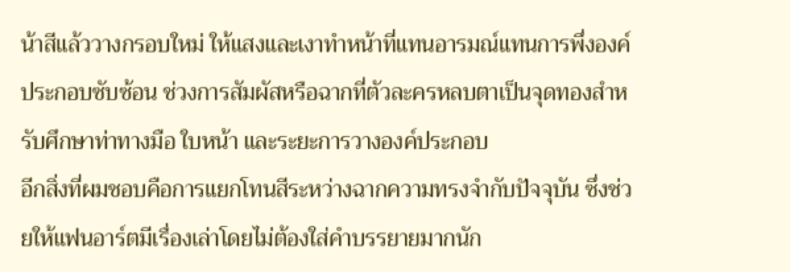น้าสีแล้ววางกรอบใหม่ ให้แสงและเงาทำหน้าที่แทนอารมณ์แทนการพึ่งองค์ประกอบซับซ้อน ช่วงการสัมผัสหรือฉากที่ตัวละครหลบตาเป็นจุดทองสำหรับศึกษาท่าทางมือ ใบหน้า และระยะการวางองค์ประกอบ
อีกสิ่งที่ผมชอบคือการแยกโทนสีระหว่างฉากความทรงจำกับปัจจุบัน ซึ่งช่วยให้แฟนอาร์ตมีเรื่องเล่าโดยไม่ต้องใส่คำบรรยายมากนัก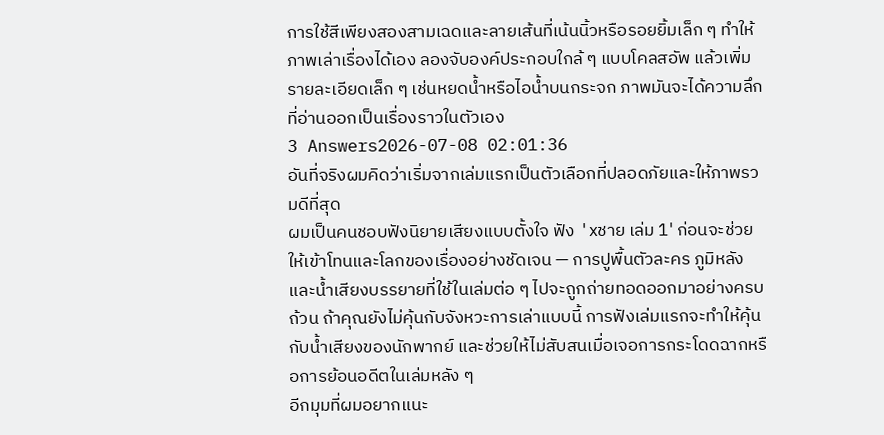การใช้สีเพียงสองสามเฉดและลายเส้นที่เน้นนิ้วหรือรอยยิ้มเล็ก ๆ ทำให้ภาพเล่าเรื่องได้เอง ลองจับองค์ประกอบใกล้ ๆ แบบโคลสอัพ แล้วเพิ่มรายละเอียดเล็ก ๆ เช่นหยดน้ำหรือไอน้ำบนกระจก ภาพมันจะได้ความลึกที่อ่านออกเป็นเรื่องราวในตัวเอง
3 Answers2026-07-08 02:01:36
อันที่จริงผมคิดว่าเริ่มจากเล่มแรกเป็นตัวเลือกที่ปลอดภัยและให้ภาพรวมดีที่สุด
ผมเป็นคนชอบฟังนิยายเสียงแบบตั้งใจ ฟัง 'xชาย เล่ม 1' ก่อนจะช่วยให้เข้าโทนและโลกของเรื่องอย่างชัดเจน — การปูพื้นตัวละคร ภูมิหลัง และน้ำเสียงบรรยายที่ใช้ในเล่มต่อ ๆ ไปจะถูกถ่ายทอดออกมาอย่างครบถ้วน ถ้าคุณยังไม่คุ้นกับจังหวะการเล่าแบบนี้ การฟังเล่มแรกจะทำให้คุ้นกับน้ำเสียงของนักพากย์ และช่วยให้ไม่สับสนเมื่อเจอการกระโดดฉากหรือการย้อนอดีตในเล่มหลัง ๆ
อีกมุมที่ผมอยากแนะ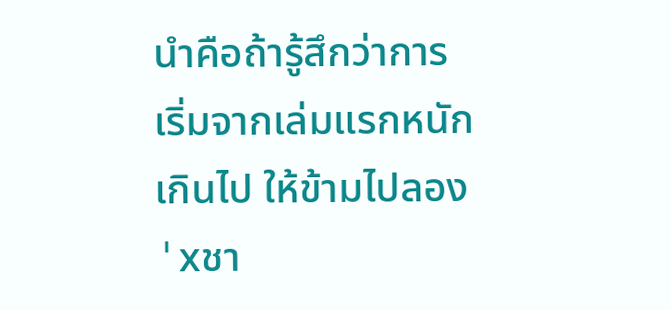นำคือถ้ารู้สึกว่าการเริ่มจากเล่มแรกหนักเกินไป ให้ข้ามไปลอง 'xชา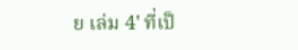ย เล่ม 4' ที่เป็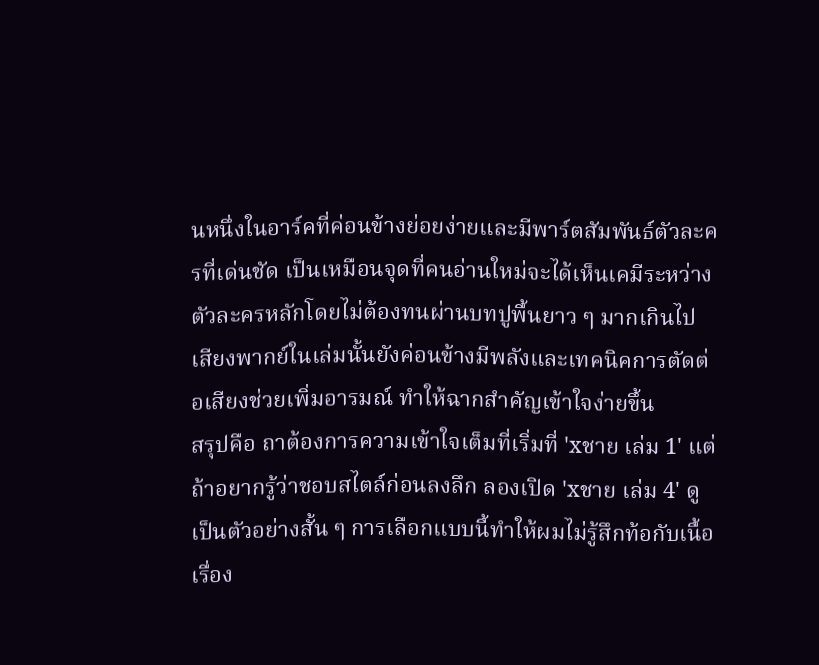นหนึ่งในอาร์คที่ค่อนข้างย่อยง่ายและมีพาร์ตสัมพันธ์ตัวละครที่เด่นชัด เป็นเหมือนจุดที่คนอ่านใหม่จะได้เห็นเคมีระหว่างตัวละครหลักโดยไม่ต้องทนผ่านบทปูพื้นยาว ๆ มากเกินไป เสียงพากย์ในเล่มนั้นยังค่อนข้างมีพลังและเทคนิคการตัดต่อเสียงช่วยเพิ่มอารมณ์ ทำให้ฉากสำคัญเข้าใจง่ายขึ้น
สรุปคือ ถาต้องการความเข้าใจเต็มที่เริ่มที่ 'xชาย เล่ม 1' แต่ถ้าอยากรู้ว่าชอบสไตล์ก่อนลงลึก ลองเปิด 'xชาย เล่ม 4' ดูเป็นตัวอย่างสั้น ๆ การเลือกแบบนี้ทำให้ผมไม่รู้สึกท้อกับเนื้อเรื่อง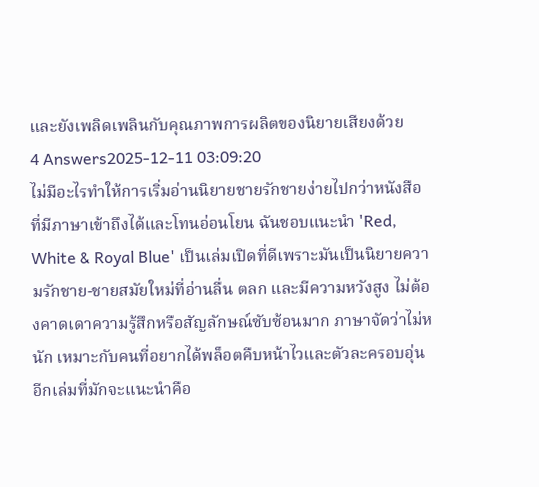และยังเพลิดเพลินกับคุณภาพการผลิตของนิยายเสียงด้วย
4 Answers2025-12-11 03:09:20
ไม่มีอะไรทำให้การเริ่มอ่านนิยายชายรักชายง่ายไปกว่าหนังสือที่มีภาษาเข้าถึงได้และโทนอ่อนโยน ฉันชอบแนะนำ 'Red, White & Royal Blue' เป็นเล่มเปิดที่ดีเพราะมันเป็นนิยายความรักชาย-ชายสมัยใหม่ที่อ่านลื่น ตลก และมีความหวังสูง ไม่ต้องคาดเดาความรู้สึกหรือสัญลักษณ์ซับซ้อนมาก ภาษาจัดว่าไม่หนัก เหมาะกับคนที่อยากได้พล็อตคืบหน้าไวและตัวละครอบอุ่น
อีกเล่มที่มักจะแนะนำคือ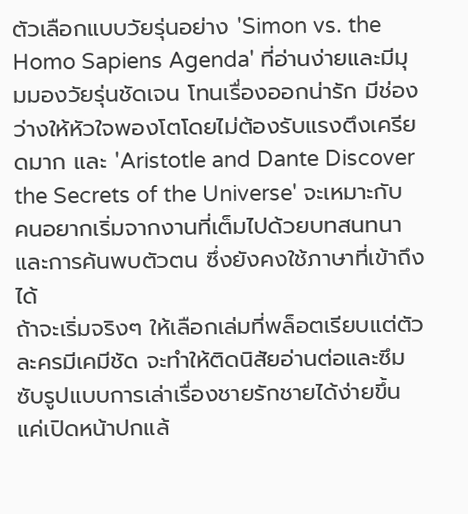ตัวเลือกแบบวัยรุ่นอย่าง 'Simon vs. the Homo Sapiens Agenda' ที่อ่านง่ายและมีมุมมองวัยรุ่นชัดเจน โทนเรื่องออกน่ารัก มีช่องว่างให้หัวใจพองโตโดยไม่ต้องรับแรงตึงเครียดมาก และ 'Aristotle and Dante Discover the Secrets of the Universe' จะเหมาะกับคนอยากเริ่มจากงานที่เต็มไปด้วยบทสนทนาและการค้นพบตัวตน ซึ่งยังคงใช้ภาษาที่เข้าถึงได้
ถ้าจะเริ่มจริงๆ ให้เลือกเล่มที่พล็อตเรียบแต่ตัวละครมีเคมีชัด จะทำให้ติดนิสัยอ่านต่อและซึมซับรูปแบบการเล่าเรื่องชายรักชายได้ง่ายขึ้น แค่เปิดหน้าปกแล้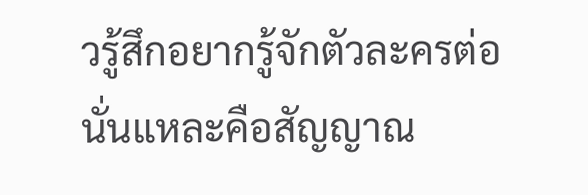วรู้สึกอยากรู้จักตัวละครต่อ นั่นแหละคือสัญญาณ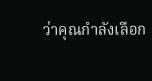ว่าคุณกำลังเลือก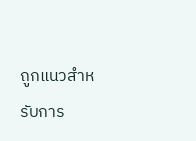ถูกแนวสำหรับการ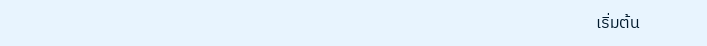เริ่มต้น